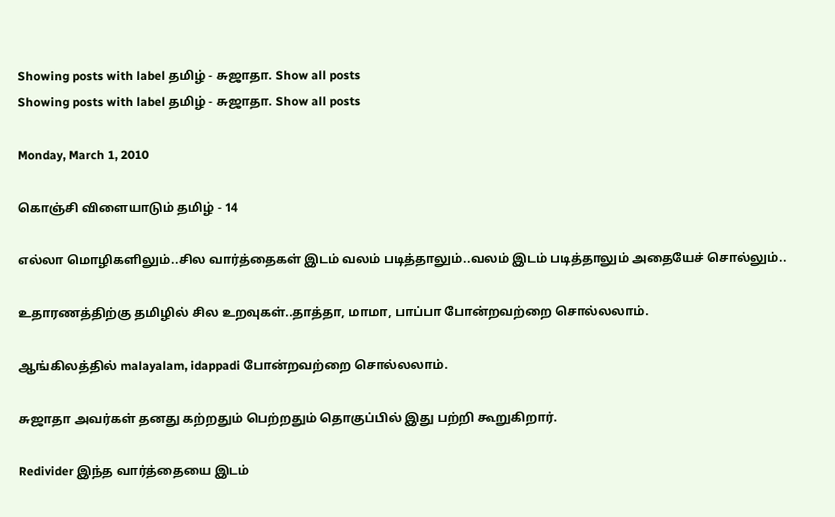Showing posts with label தமிழ் - சுஜாதா. Show all posts
Showing posts with label தமிழ் - சுஜாதா. Show all posts

Monday, March 1, 2010

கொஞ்சி விளையாடும் தமிழ் - 14

எல்லா மொழிகளிலும்..சில வார்த்தைகள் இடம் வலம் படித்தாலும்..வலம் இடம் படித்தாலும் அதையேச் சொல்லும்..

உதாரணத்திற்கு தமிழில் சில உறவுகள்..தாத்தா, மாமா, பாப்பா போன்றவற்றை சொல்லலாம்.

ஆங்கிலத்தில் malayalam, idappadi போன்றவற்றை சொல்லலாம்.

சுஜாதா அவர்கள் தனது கற்றதும் பெற்றதும் தொகுப்பில் இது பற்றி கூறுகிறார்.

Redivider இந்த வார்த்தையை இடம்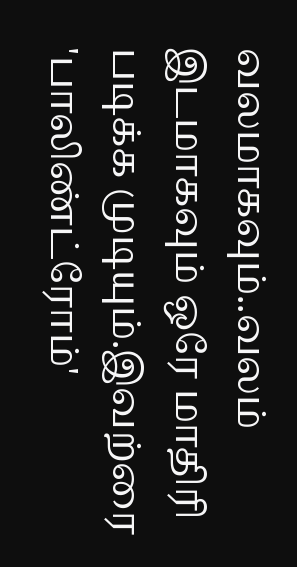வலமாகவும்..வலம் இடமாகவும் ஒரே மாதிரி படிக்க முடியும்.இவற்ரை 'பாலிண்ட்ரோம்'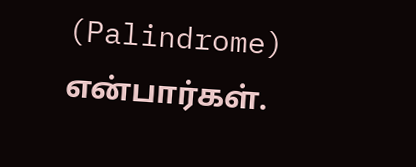(Palindrome) என்பார்கள்.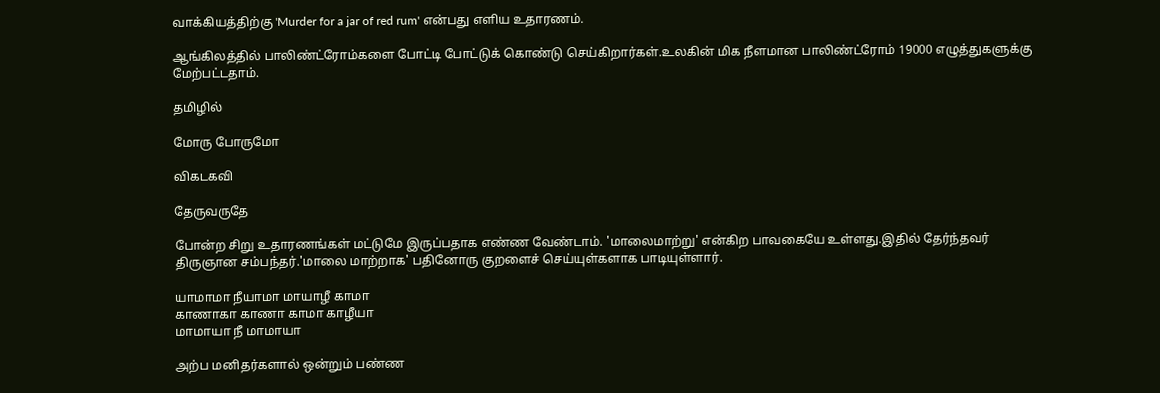வாக்கியத்திற்கு 'Murder for a jar of red rum' என்பது எளிய உதாரணம்.

ஆங்கிலத்தில் பாலிண்ட்ரோம்களை போட்டி போட்டுக் கொண்டு செய்கிறார்கள்.உலகின் மிக நீளமான பாலிண்ட்ரோம் 19000 எழுத்துகளுக்கு மேற்பட்டதாம்.

தமிழில்

மோரு போருமோ

விகடகவி

தேருவருதே

போன்ற சிறு உதாரணங்கள் மட்டுமே இருப்பதாக எண்ண வேண்டாம். 'மாலைமாற்று' என்கிற பாவகையே உள்ளது.இதில் தேர்ந்தவர் திருஞான சம்பந்தர்.'மாலை மாற்றாக' பதினோரு குறளைச் செய்யுள்களாக பாடியுள்ளார்.

யாமாமா நீயாமா மாயாழீ காமா
காணாகா காணா காமா காழீயா
மாமாயா நீ மாமாயா

அற்ப மனிதர்களால் ஒன்றும் பண்ண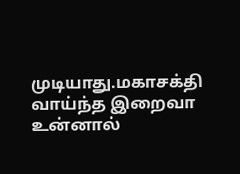முடியாது.மகாசக்தி வாய்ந்த இறைவா உன்னால்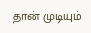தான் முடியும்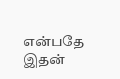என்பதே இதன்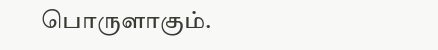பொருளாகும்.